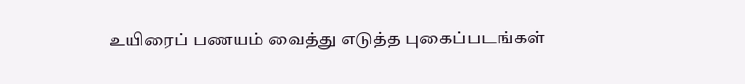உயிரைப் பணயம் வைத்து எடுத்த புகைப்படங்கள்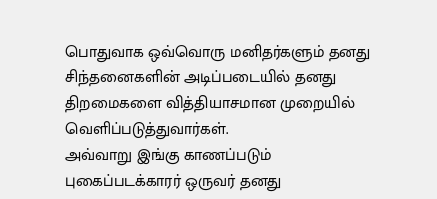பொதுவாக ஒவ்வொரு மனிதர்களும் தனது சிந்தனைகளின் அடிப்படையில் தனது திறமைகளை வித்தியாசமான முறையில் வெளிப்படுத்துவார்கள்.
அவ்வாறு இங்கு காணப்படும் புகைப்படக்காரர் ஒருவர் தனது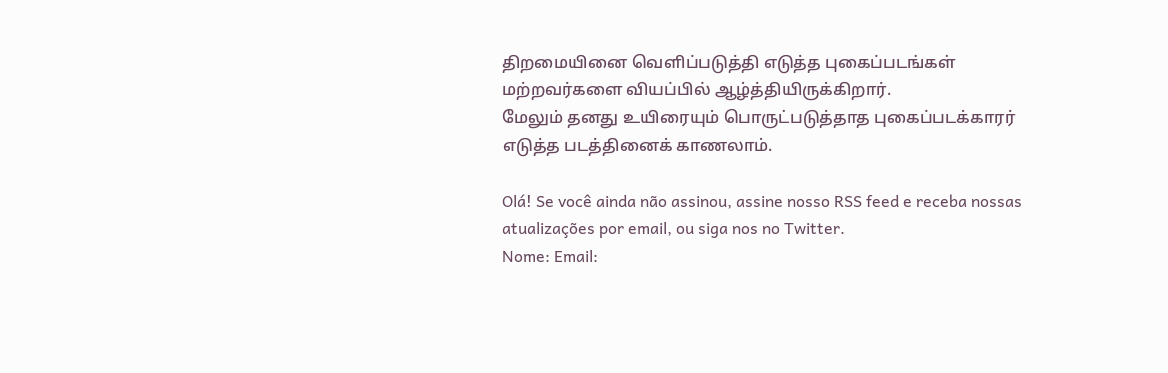திறமையினை வெளிப்படுத்தி எடுத்த புகைப்படங்கள் மற்றவர்களை வியப்பில் ஆழ்த்தியிருக்கிறார்.
மேலும் தனது உயிரையும் பொருட்படுத்தாத புகைப்படக்காரர் எடுத்த படத்தினைக் காணலாம்.

Olá! Se você ainda não assinou, assine nosso RSS feed e receba nossas atualizações por email, ou siga nos no Twitter.
Nome: Email: